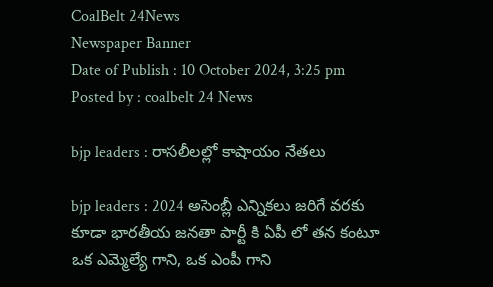CoalBelt 24News
Newspaper Banner
Date of Publish : 10 October 2024, 3:25 pm Posted by : coalbelt 24 News

bjp leaders : రాసలీలల్లో కాషాయం నేతలు

bjp leaders : 2024 అసెంబ్లీ ఎన్నికలు జరిగే వరకు కూడా భారతీయ జనతా పార్టీ కి ఏపీ లో తన కంటూ ఒక ఎమ్మెల్యే గాని, ఒక ఎంపీ గాని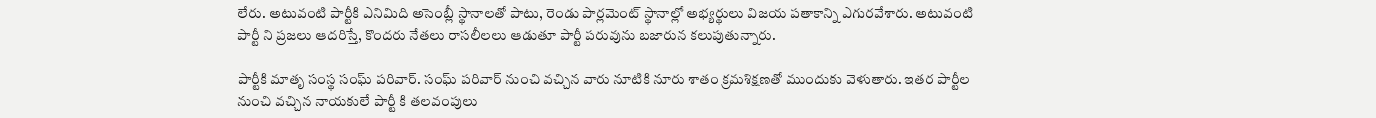లేరు. అటువంటి పార్టీకి ఎనిమిది అసెంబ్లీ స్థానాలతో పాటు, రెండు పార్లమెంట్ స్థానాల్లో అభ్యర్థులు విజయ పతాకాన్ని ఎగురవేశారు. అటువంటి పార్టీ ని ప్రజలు ఆదరిస్తే, కొందరు నేతలు రాసలీలలు ఆడుతూ పార్టీ పరువును బజారున కలుపుతున్నారు.

పార్టీకి మాతృ సంస్థ సంఘ్ పరివార్. సంఘ్ పరివార్ నుంచి వచ్చిన వారు నూటికి నూరు శాతం క్రమశిక్షణతో ముందుకు వెళుతారు. ఇతర పార్టీల నుంచి వచ్చిన నాయకులే పార్టీ కి తలవంపులు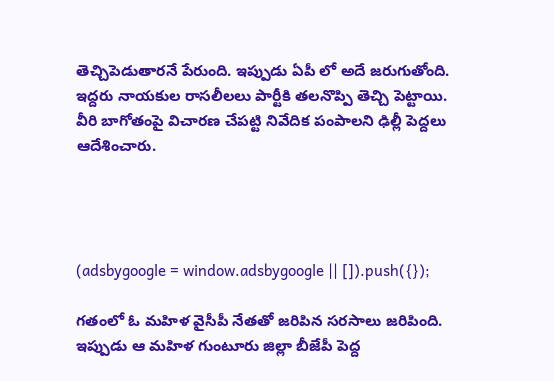తెచ్చిపెడుతారనే పేరుంది. ఇప్పుడు ఏపీ లో అదే జరుగుతోంది. ఇద్దరు నాయకుల రాసలీలలు పార్టీకి తలనొప్పి తెచ్చి పెట్టాయి. వీరి బాగోతంపై విచారణ చేపట్టి నివేదిక పంపాలని ఢిల్లీ పెద్దలు ఆదేశించారు.




(adsbygoogle = window.adsbygoogle || []).push({});

గతంలో ఓ మహిళ వైసీపీ నేతతో జరిపిన సరసాలు జరిపింది. ఇప్పుడు ఆ మహిళ గుంటూరు జిల్లా బీజేపీ పెద్ద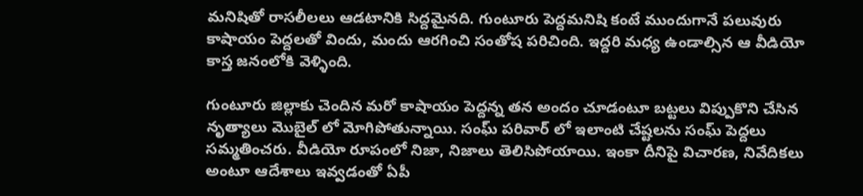మనిషితో రాసలీలలు ఆడటానికి సిద్దమైనది. గుంటూరు పెద్దమనిషి కంటే ముందుగానే పలువురు కాషాయం పెద్దలతో విందు, మందు ఆరగించి సంతోష పరిచింది. ఇద్దరి మధ్య ఉండాల్సిన ఆ వీడియో కాస్త జనంలోకి వెళ్ళింది.

గుంటూరు జిల్లాకు చెందిన మరో కాషాయం పెద్దన్న తన అందం చూడంటూ బట్టలు విప్పుకొని చేసిన నృత్యాలు మొబైల్ లో మోగిపోతున్నాయి. సంఘ్ పరివార్ లో ఇలాంటి చేష్టలను సంఘ్ పెద్దలు సమ్మతించరు. వీడియో రూపంలో నిజా, నిజాలు తెలిసిపోయాయి. ఇంకా దీనిపై విచారణ, నివేదికలు అంటూ ఆదేశాలు ఇవ్వడంతో ఏపీ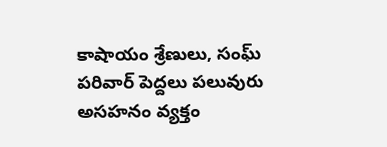కాషాయం శ్రేణులు, సంఘ్ పరివార్ పెద్దలు పలువురు అసహనం వ్యక్తం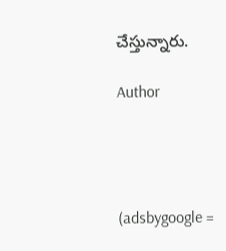చేస్తున్నారు.

Author




(adsbygoogle =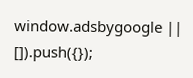window.adsbygoogle || []).push({});